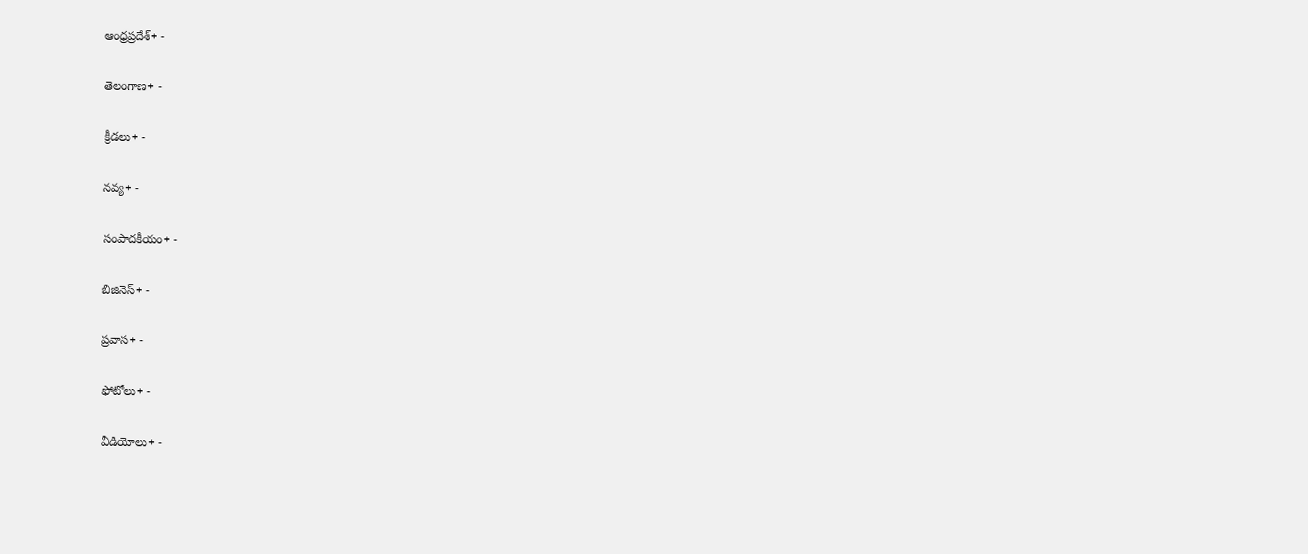ఆంధ్రప్రదేశ్+ -

తెలంగాణ+ -

క్రీడలు+ -

నవ్య+ -

సంపాదకీయం+ -

బిజినెస్+ -

ప్రవాస+ -

ఫోటోలు+ -

వీడియోలు+ -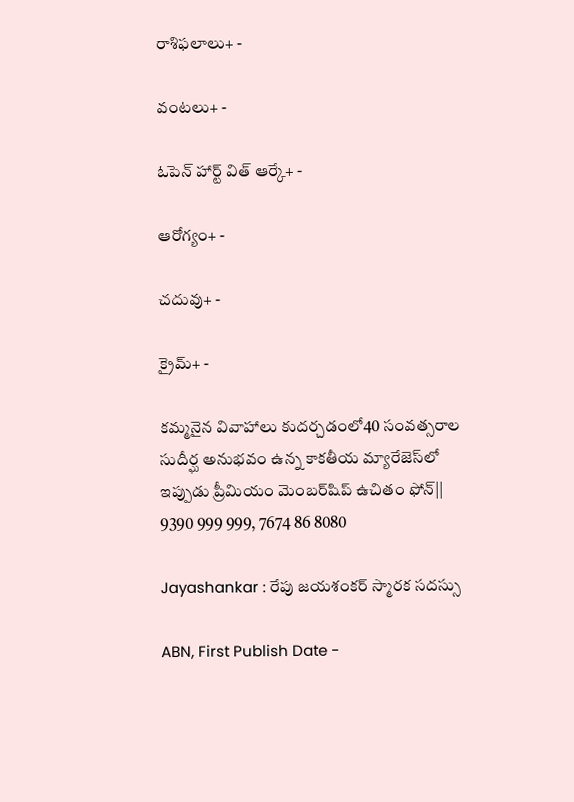రాశిఫలాలు+ -

వంటలు+ -

ఓపెన్ హార్ట్ విత్ ఆర్కే+ -

ఆరోగ్యం+ -

చదువు+ -

క్రైమ్+ -

కమ్మనైన వివాహాలు కుదర్చడంలో40 సంవత్సరాల సుదీర్ఘ అనుభవం ఉన్న కాకతీయ మ్యారేజెస్‌లో ఇప్పుడు ప్రీమియం మెంబర్‌షిప్‌ ఉచితం ఫోన్|| 9390 999 999, 7674 86 8080

Jayashankar : రేపు జయశంకర్ స్మారక సదస్సు

ABN, First Publish Date -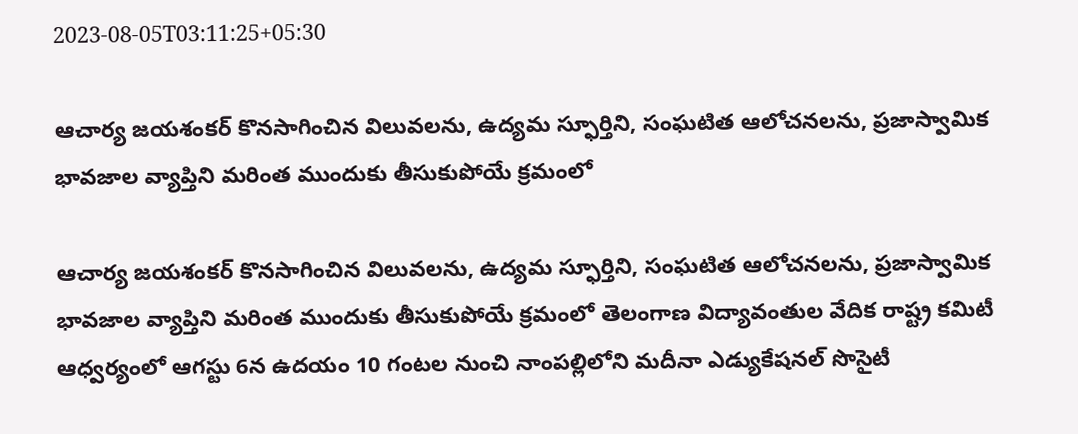2023-08-05T03:11:25+05:30

ఆచార్య జయశంకర్ కొనసాగించిన విలువలను, ఉద్యమ స్ఫూర్తిని, సంఘటిత ఆలోచనలను, ప్రజాస్వామిక భావజాల వ్యాప్తిని మరింత ముందుకు తీసుకుపోయే క్రమంలో

ఆచార్య జయశంకర్ కొనసాగించిన విలువలను, ఉద్యమ స్ఫూర్తిని, సంఘటిత ఆలోచనలను, ప్రజాస్వామిక భావజాల వ్యాప్తిని మరింత ముందుకు తీసుకుపోయే క్రమంలో తెలంగాణ విద్యావంతుల వేదిక రాష్ట్ర కమిటీ ఆధ్వర్యంలో ఆగస్టు 6న ఉదయం 10 గంటల నుంచి నాంపల్లిలోని మదీనా ఎడ్యుకేషనల్ సొసైటీ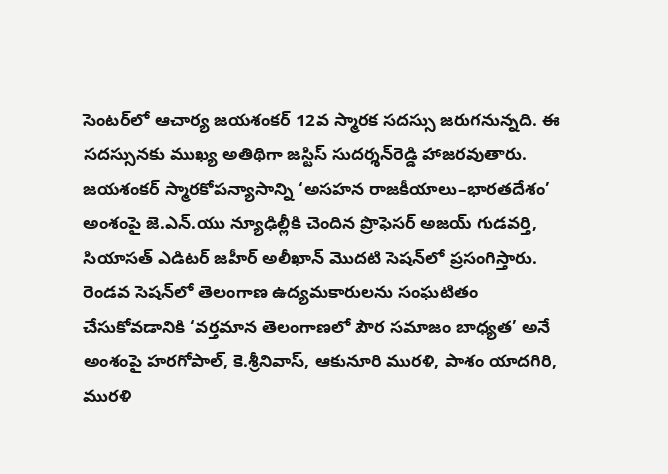సెంటర్‌లో ఆచార్య జయశంకర్ 12వ స్మారక సదస్సు జరుగనున్నది. ఈ సదస్సునకు ముఖ్య అతిథిగా జస్టిస్ సుదర్శన్‌రెడ్డి హాజరవుతారు. జయశంకర్ స్మారకోపన్యాసాన్ని ‘అసహన రాజకీయాలు–భారతదేశం’ అంశంపై జె.ఎన్.యు న్యూఢిల్లీకి చెందిన ప్రొఫెసర్‌ అజయ్ గుడవర్తి, సియాసత్ ఎడిటర్ జహీర్ అలీఖాన్ మొదటి సెషన్‌లో ప్రసంగిస్తారు. రెండవ సెషన్‌లో తెలంగాణ ఉద్యమకారులను సంఘటితం చేసుకోవడానికి ‘వర్తమాన తెలంగాణలో పౌర సమాజం బాధ్యత’ అనే అంశంపై హరగోపాల్, కె.శ్రీనివాస్, ఆకునూరి మురళి, పాశం యాదగిరి, మురళి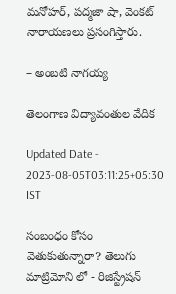మనోహర్, పద్మజా షా, వెంకట్ నారాయణలు ప్రసంగిస్తారు.

– అంబటి నాగయ్య

తెలంగాణ విద్యావంతుల వేదిక

Updated Date - 2023-08-05T03:11:25+05:30 IST

సంబంధం కోసం వెతుకుతున్నారా? తెలుగు మాట్రిమోని లో - రిజిస్ట్రేషన్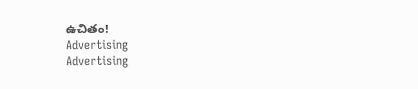ఉచితం!
Advertising
Advertising